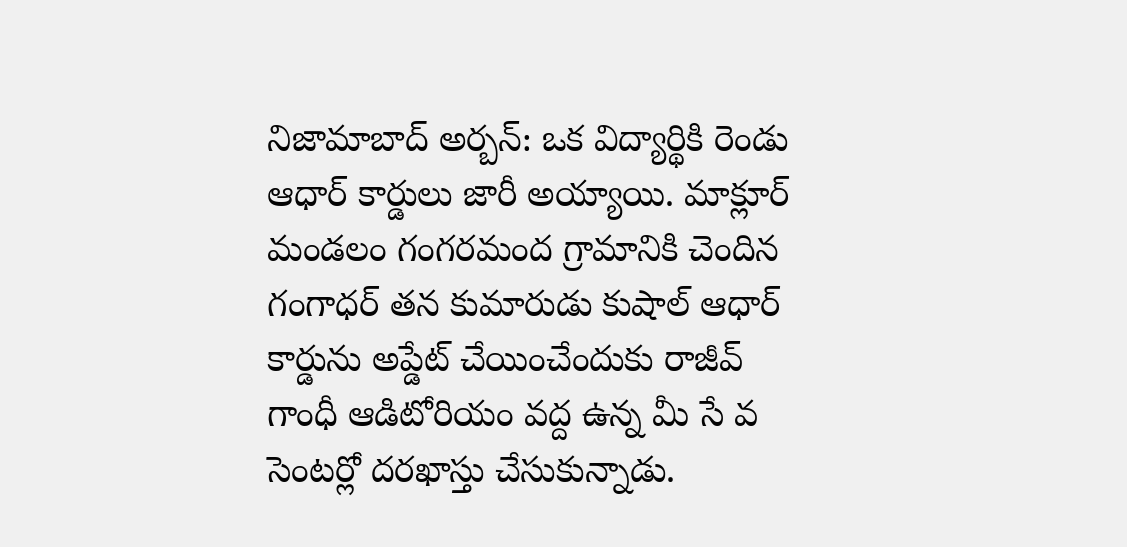నిజామాబాద్ అర్బన్: ఒక విద్యార్థికి రెండు ఆధార్ కార్డులు జారీ అయ్యాయి. మాక్లూర్ మండలం గంగరమంద గ్రామానికి చెందిన గంగాధర్ తన కుమారుడు కుషాల్ ఆధార్ కార్డును అప్డేట్ చేయించేందుకు రాజీవ్ గాంధీ ఆడిటోరియం వద్ద ఉన్న మీ సే వ సెంటర్లో దరఖాస్తు చేసుకున్నాడు.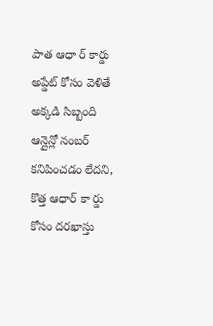పాత ఆధా ర్ కార్డు అప్డేట్ కోసం వెళితే అక్కడి సిబ్బంది ఆన్లైన్లో నంబర్ కనిపించడం లేదని, కొత్త ఆధార్ కా ర్డు కోసం దరఖాస్తు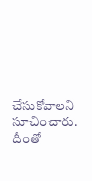చేసుకోవాలని సూచించారు. దీంతో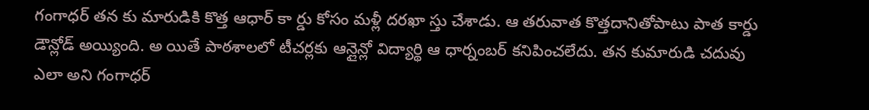గంగాధర్ తన కు మారుడికి కొత్త ఆధార్ కా ర్డు కోసం మళ్లీ దరఖా స్తు చేశాడు. ఆ తరువాత కొత్తదానితోపాటు పాత కార్డు డౌన్లోడ్ అయ్యింది. అ యితే పాఠశాలలో టీచర్లకు ఆన్లైన్లో విద్యార్థి ఆ ధార్నంబర్ కనిపించలేదు. తన కుమారుడి చదువు ఎలా అని గంగాధర్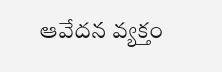ఆవేదన వ్యక్తం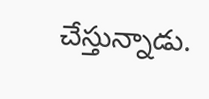చేస్తున్నాడు.